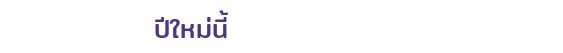ปีใหม่นี้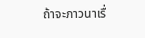ถ้าจะภาวนาเรื่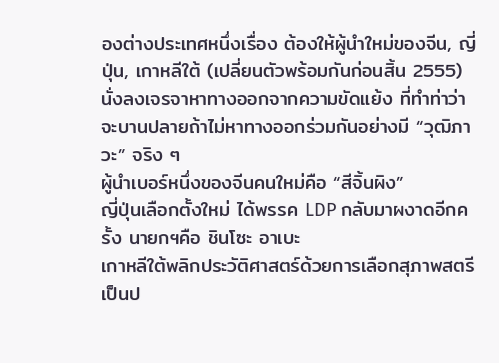องต่างประเทศหนึ่งเรื่อง ต้องให้ผู้นำใหม่ของจีน, ญี่ปุ่น, เกาหลีใต้ (เปลี่ยนตัวพร้อมกันก่อนสิ้น 2555)
นั่งลงเจรจาหาทางออกจากความขัดแย้ง ที่ทำท่าว่าจะบานปลายถ้าไม่หาทางออกร่วมกันอย่างมี “วุฒิภาวะ” จริง ๆ
ผู้นำเบอร์หนึ่งของจีนคนใหม่คือ “สีจิ้นผิง”
ญี่ปุ่นเลือกตั้งใหม่ ได้พรรค LDP กลับมาผงาดอีกครั้ง นายกฯคือ ชินโซะ อาเบะ
เกาหลีใต้พลิกประวัติศาสตร์ด้วยการเลือกสุภาพสตรีเป็นป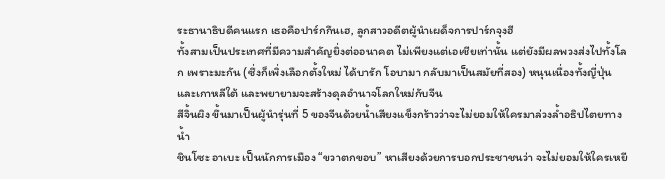ระธานาธิบดีคนแรก เธอคือปาร์กกึนเฮ, ลูกสาวอดีตผู้นำเผด็จการปาร์กจุงฮี
ทั้งสามเป็นประเทศที่มีความสำคัญยิ่งต่ออนาคต ไม่เพียงแต่เอเชียเท่านั้น แต่ยังมีผลพวงส่งไปทั้งโลก เพราะมะกัน (ซึ่งก็เพิ่งเลือกตั้งใหม่ ได้บารัก โอบามา กลับมาเป็นสมัยที่สอง) หนุนเนื่องทั้งญี่ปุ่น และเกาหลีใต้ และพยายามจะสร้างดุลอำนาจโลกใหม่กับจีน
สีจิ้นผิง ขึ้นมาเป็นผู้นำรุ่นที่ 5 ของจีนด้วยน้ำเสียงแข็งกร้าวว่าจะไม่ยอมให้ใครมาล่วงล้ำอธิปไตยทางน้ำ
ชินโซะ อาเบะ เป็นนักการเมือง “ขวาตกขอบ” หาเสียงด้วยการบอกประชาชนว่า จะไม่ยอมให้ใครเหยี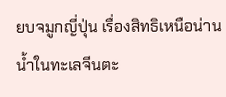ยบจมูกญี่ปุ่น เรื่องสิทธิเหนือน่านน้ำในทะเลจีนตะ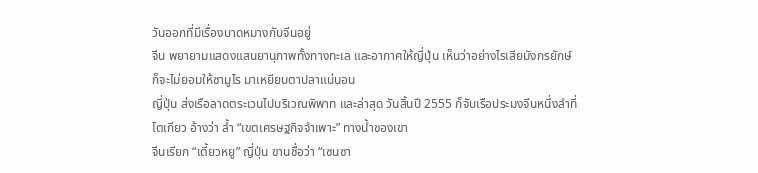วันออกที่มีเรื่องบาดหมางกับจีนอยู่
จีน พยายามแสดงแสนยานุภาพทั้งทางทะเล และอากาศให้ญี่ปุ่น เห็นว่าอย่างไรเสียมังกรยักษ์ก็จะไม่ยอมให้ซามูไร มาเหยียบตาปลาแน่นอน
ญี่ปุ่น ส่งเรือลาดตระเวนไปบริเวณพิพาท และล่าสุด วันสิ้นปี 2555 ก็จับเรือประมงจีนหนึ่งลำที่โตเกียว อ้างว่า ล้ำ “เขตเศรษฐกิจจำเพาะ” ทางน้ำของเขา
จีนเรียก “เตี้ยวหยู” ญี่ปุ่น ขานชื่อว่า “เซนซา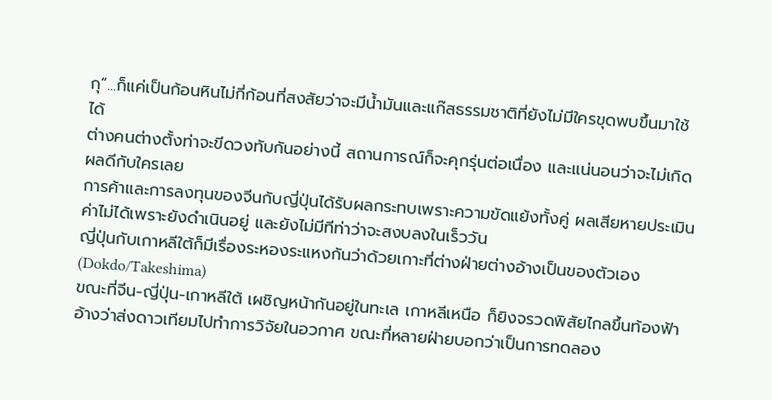กุ”...ก็แค่เป็นก้อนหินไม่กี่ก้อนที่สงสัยว่าจะมีน้ำมันและแก๊สธรรมชาติที่ยังไม่มีใครขุดพบขึ้นมาใช้ได้
ต่างคนต่างตั้งท่าจะขีดวงทับกันอย่างนี้ สถานการณ์ก็จะคุกรุ่นต่อเนื่อง และแน่นอนว่าจะไม่เกิดผลดีกับใครเลย
การค้าและการลงทุนของจีนกับญี่ปุ่นได้รับผลกระทบเพราะความขัดแย้งทั้งคู่ ผลเสียหายประเมินค่าไม่ได้เพราะยังดำเนินอยู่ และยังไม่มีทีท่าว่าจะสงบลงในเร็ววัน
ญี่ปุ่นกับเกาหลีใต้ก็มีเรื่องระหองระแหงกันว่าด้วยเกาะที่ต่างฝ่ายต่างอ้างเป็นของตัวเอง (Dokdo/Takeshima)
ขณะที่จีน-ญี่ปุ่น-เกาหลีใต้ เผชิญหน้ากันอยู่ในทะเล เกาหลีเหนือ ก็ยิงจรวดพิสัยไกลขึ้นท้องฟ้า อ้างว่าส่งดาวเทียมไปทำการวิจัยในอวกาศ ขณะที่หลายฝ่ายบอกว่าเป็นการทดลอง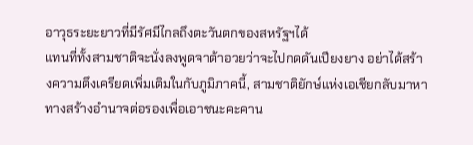อาวุธระยะยาวที่มีรัศมีไกลถึงตะวันตกของสหรัฐฯได้
แทนที่ทั้งสามชาติจะนั่งลงพูดจาต้าอวยว่าจะไปกดดันเปียงยาง อย่าได้สร้างความตึงเครียดเพิ่มเติมในกับภูมิภาคนี้, สามชาติยักษ์แห่งเอเชียกลับมาหาทางสร้างอำนาจต่อรองเพื่อเอาชนะคะคาน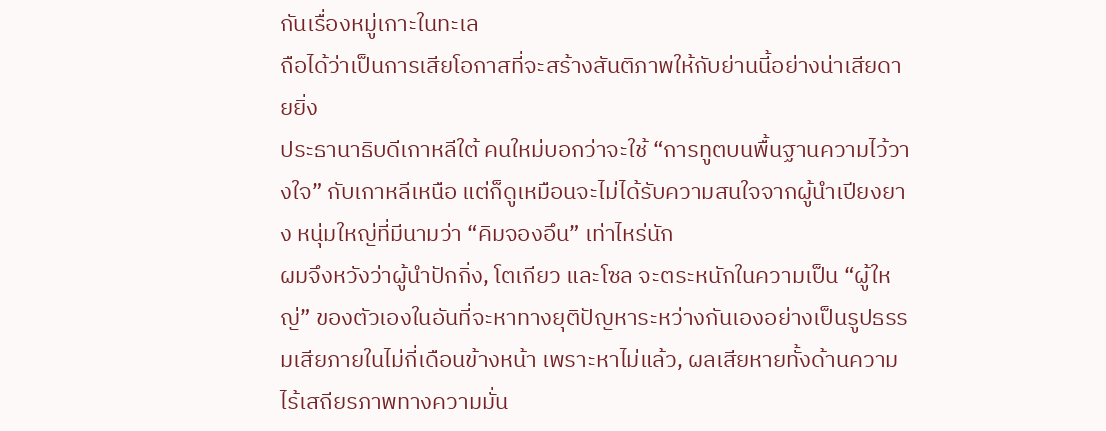กันเรื่องหมู่เกาะในทะเล
ถือได้ว่าเป็นการเสียโอกาสที่จะสร้างสันติภาพให้กับย่านนี้อย่างน่าเสียดายยิ่ง
ประธานาธิบดีเกาหลีใต้ คนใหม่บอกว่าจะใช้ “การทูตบนพื้นฐานความไว้วางใจ” กับเกาหลีเหนือ แต่ก็ดูเหมือนจะไม่ได้รับความสนใจจากผู้นำเปียงยาง หนุ่มใหญ่ที่มีนามว่า “คิมจองอึน” เท่าไหร่นัก
ผมจึงหวังว่าผู้นำปักกิ่ง, โตเกียว และโซล จะตระหนักในความเป็น “ผู้ใหญ่” ของตัวเองในอันที่จะหาทางยุติปัญหาระหว่างกันเองอย่างเป็นรูปธรรมเสียภายในไม่กี่เดือนข้างหน้า เพราะหาไม่แล้ว, ผลเสียหายทั้งด้านความไร้เสถียรภาพทางความมั่น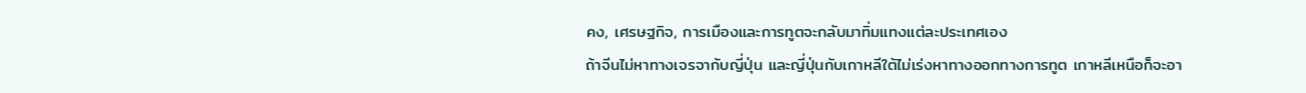คง, เศรษฐกิจ, การเมืองและการทูตจะกลับมาทิ่มแทงแต่ละประเทศเอง
ถ้าจีนไม่หาทางเจรจากับญี่ปุ่น และญี่ปุ่นกับเกาหลีใต้ไม่เร่งหาทางออกทางการทูต เกาหลีเหนือก็จะอา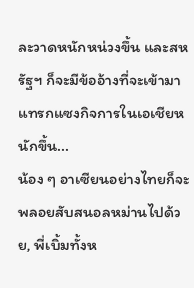ละวาดหนักหน่วงขึ้น และสหรัฐฯ ก็จะมีข้ออ้างที่จะเข้ามาแทรกแซงกิจการในเอเชียหนักขึ้น...
น้อง ๆ อาเซียนอย่างไทยก็จะพลอยสับสนอลหม่านไปด้วย, พี่เบิ้มทั้งห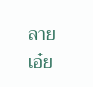ลายเอ๋ย